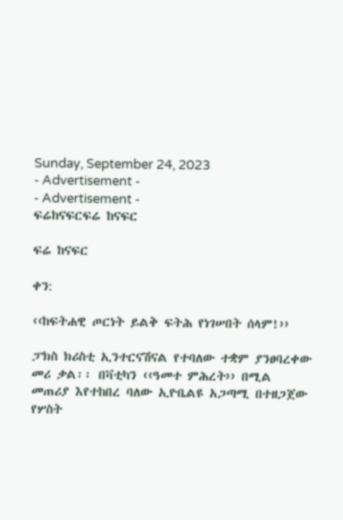Sunday, September 24, 2023
- Advertisement -
- Advertisement -
ፍሬከናፍርፍሬ ከናፍር

ፍሬ ከናፍር

ቀን:

‹‹ከፍትሐዊ ጦርነት ይልቅ ፍትሕ የነገሠበት ሰላም!››

ፓክስ ክሪስቲ ኢንተርናሽናል የተባለው ተቋም ያንፀባረቀው መሪ ቃል፡፡ በቫቲካን ‹‹ዓመተ ምሕረት›› በሚል መጠሪያ እየተከበረ ባለው ኢዮቤልዩ አጋጣሚ በተዘጋጀው የሦስት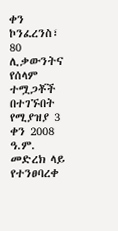ቀን ኮንፈረንስ፣ 80 ሊቃውንትና የሰላም ተሟጋቾች በተገኙበት የሚያዝያ 3 ቀን 2008 ዓ.ም. መድረክ ላይ የተንፀባረቀ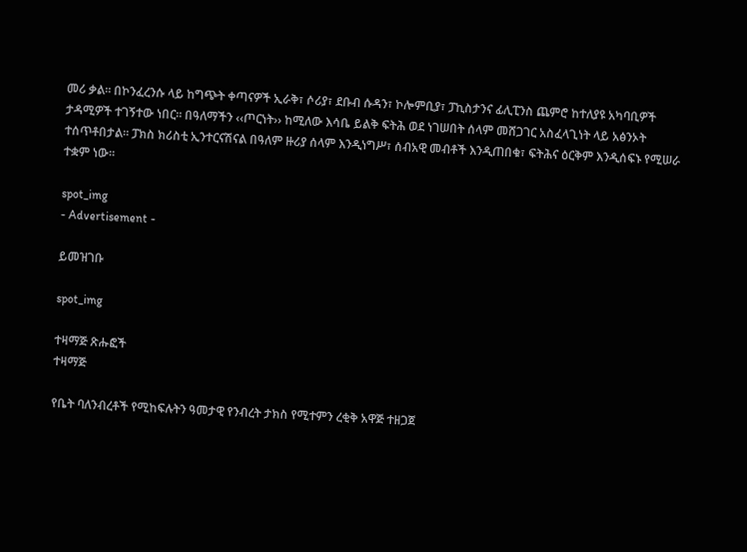መሪ ቃል፡፡ በኮንፈረንሱ ላይ ከግጭት ቀጣናዎች ኢራቅ፣ ሶሪያ፣ ደቡብ ሱዳን፣ ኮሎምቢያ፣ ፓኪስታንና ፊሊፒንስ ጨምሮ ከተለያዩ አካባቢዎች ታዳሚዎች ተገኝተው ነበር፡፡ በዓለማችን ‹‹ጦርነት›› ከሚለው እሳቤ ይልቅ ፍትሕ ወደ ነገሠበት ሰላም መሸጋገር አስፈላጊነት ላይ አፅንኦት ተሰጥቶበታል፡፡ ፓክስ ክሪስቲ ኢንተርናሽናል በዓለም ዙሪያ ሰላም እንዲነግሥ፣ ሰብአዊ መብቶች እንዲጠበቁ፣ ፍትሕና ዕርቅም እንዲሰፍኑ የሚሠራ ተቋም ነው፡፡

spot_img
- Advertisement -

ይመዝገቡ

spot_img

ተዛማጅ ጽሑፎች
ተዛማጅ

የቤት ባለንብረቶች የሚከፍሉትን ዓመታዊ የንብረት ታክስ የሚተምን ረቂቅ አዋጅ ተዘጋጀ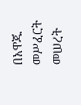በአዋጁ መሥፈርት መሠረት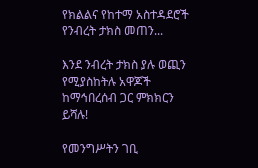የክልልና የከተማ አስተዳደሮች የንብረት ታክስ መጠን...

እንደ ንብረት ታክስ ያሉ ወጪን የሚያስከትሉ አዋጆች ከማኅበረሰብ ጋር ምክክርን ይሻሉ!

የመንግሥትን ገቢ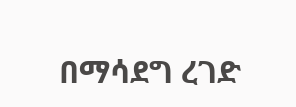በማሳደግ ረገድ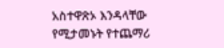አስተዋጽኦ እንዳላቸው የሚታመኑት የተጨማሪ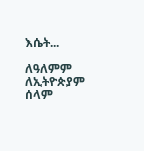እሴት...

ለዓለምም ለኢትዮጵያም ሰላም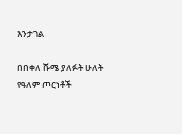እንታገል

በበቀለ ሹሜ ያለፉት ሁለት የዓለም ጦርነቶች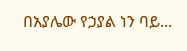በአያሌው የኃያል ነን ባይ...